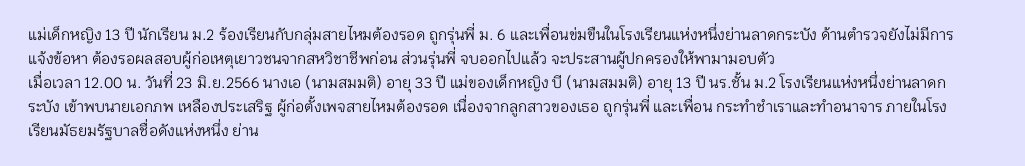แม่เด็กหญิง 13 ปี นักเรียน ม.2 ร้องเรียนกับกลุ่มสายไหมต้องรอด ถูกรุ่นพี่ ม. 6 และเพื่อนข่มขืนในโรงเรียนแห่งหนึ่งย่านลาดกระบัง ด้านตำรวจยังไม่มีการแจ้งข้อหา ต้องรอผลสอบผู้ก่อเหตุเยาวชนจากสหวิชาชีพก่อน ส่วนรุ่นพี่ จบออกไปแล้ว จะประสานผู้ปกครองให้พามามอบตัว
เมื่อเวลา 12.00 น. วันที่ 23 มิ.ย.2566 นางเอ (นามสมมติ) อายุ 33 ปี แม่ของเด็กหญิง บี (นามสมมติ) อายุ 13 ปี นร.ชั้น ม.2 โรงเรียนแห่งหนึ่งย่านลาดกระบัง เข้าพบนายเอกภพ เหลืองประเสริฐ ผู้ก่อตั้งเพจสายไหมต้องรอด เนื่องจากลูกสาวของเธอ ถูกรุ่นพี่ และเพื่อน กระทำชำเราและทำอนาจาร ภายในโรงเรียนมัธยมรัฐบาลชื่อดังแห่งหนึ่ง ย่าน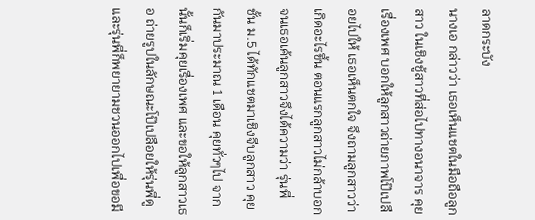ลาดกระบัง
นางเอ กล่าวว่า เธอเห็นแชตในมือถือลูกสาว ในเชิงชู้สาวที่ส่อไปทางอนาจาร คุยเรื่องเพศ บอกให้ลูกสาวถ่ายภาพโป๊เปลือยไปให้ เธอเห็นตกใจ จึงถามลูกสาวว่าเกิดอะไรขึ้น ตอนแรกลูกสาวไม่กล้าบอก จนเธอเค้นลูกสาวจึงได้ความว่า รุ่นพี่ ชั้น ม.5 ได้ทักแชตมาเชิงจีบลูกสาว คุยกันมาประมาณ 1 เดือน คุยทั่วๆไป จากนั้นก็เริ่มคุยเรื่องเพศ และขอให้ลูกสาวเธอ ถ่ายรูปในลักษณะโป๊เปลือยให้รุ่นพี่ดู และรุ่นพี่ก็พยายามชวนออกไปเพื่อขอมี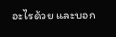อะไรด้วย และบอก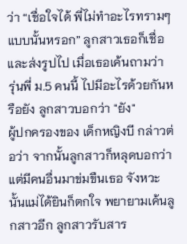ว่า “เชื่อใจได้ พี่ไม่ทำอะไรทรามๆแบบนั้นหรอก” ลูกสาวเธอก็เชื่อ และส่งรูปไป เมื่อเธอเค้นถามว่า รุ่นพี่ ม.5 คนนี้ ไปมีอะไรด้วยกันหรือยัง ลูกสาวบอกว่า "ยัง"
ผู้ปกครองของ เด็กหญิงบี กล่าวต่อว่า จากนั้นลูกสาวก็หลุดบอกว่า แต่มีคนอื่นมาข่มขืนเธอ จังหวะนั้นแม่ได้ยินก็ตกใจ พยายามเค้นลูกสาวอีก ลูกสาวรับสาร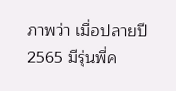ภาพว่า เมื่อปลายปี 2565 มีรุ่นพี่ค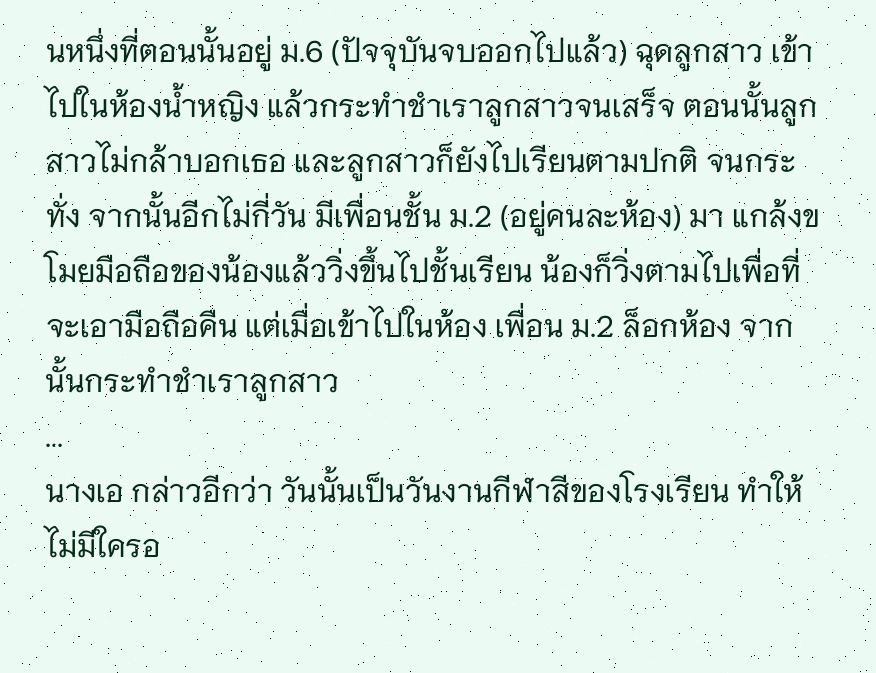นหนึ่งที่ตอนนั้นอยู่ ม.6 (ปัจจุบันจบออกไปแล้ว) ฉุดลูกสาว เข้าไปในห้องน้ำหญิง แล้วกระทำชำเราลูกสาวจนเสร็จ ตอนนั้นลูกสาวไม่กล้าบอกเธอ และลูกสาวก็ยังไปเรียนตามปกติ จนกระทั่ง จากนั้นอีกไม่กี่วัน มีเพื่อนชั้น ม.2 (อยู่คนละห้อง) มา แกล้งขโมยมือถือของน้องแล้ววิ่งขึ้นไปชั้นเรียน น้องก็วิ่งตามไปเพื่อที่จะเอามือถือคืน แต่เมื่อเข้าไปในห้อง เพื่อน ม.2 ล็อกห้อง จากนั้นกระทำชำเราลูกสาว
...
นางเอ กล่าวอีกว่า วันนั้นเป็นวันงานกีฬาสีของโรงเรียน ทำให้ไม่มีใครอ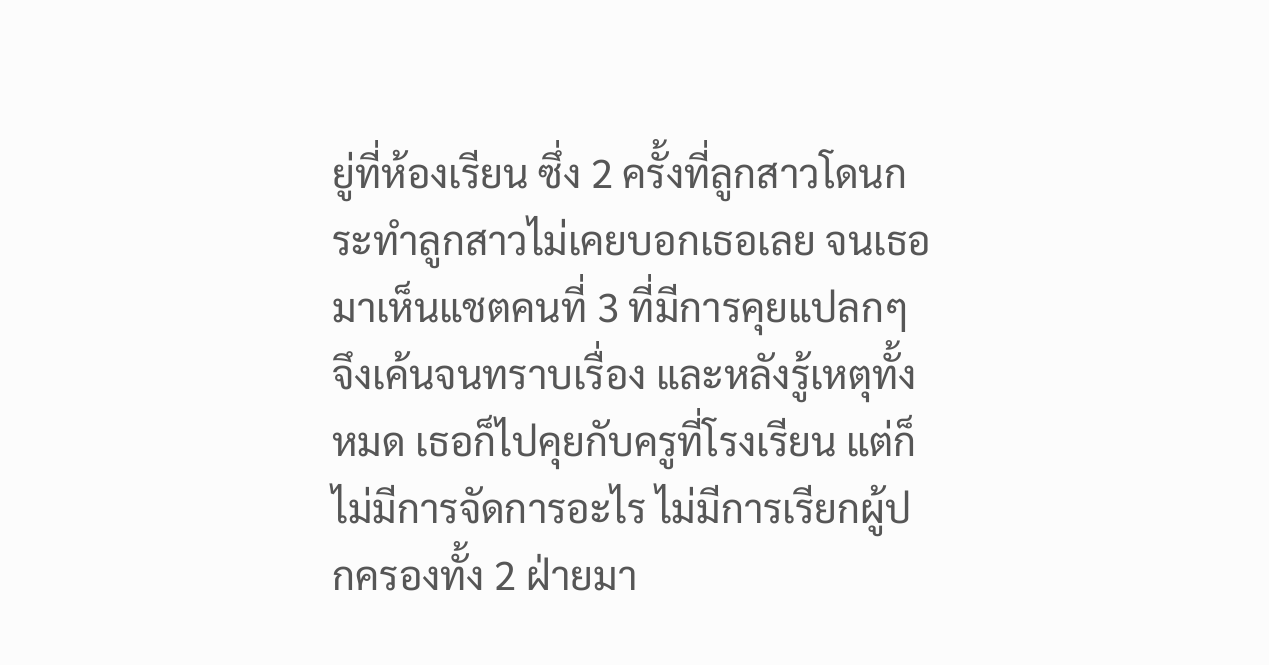ยู่ที่ห้องเรียน ซึ่ง 2 ครั้งที่ลูกสาวโดนกระทำลูกสาวไม่เคยบอกเธอเลย จนเธอมาเห็นแชตคนที่ 3 ที่มีการคุยแปลกๆ จึงเค้นจนทราบเรื่อง และหลังรู้เหตุทั้งหมด เธอก็ไปคุยกับครูที่โรงเรียน แต่ก็ไม่มีการจัดการอะไร ไม่มีการเรียกผู้ปกครองทั้ง 2 ฝ่ายมา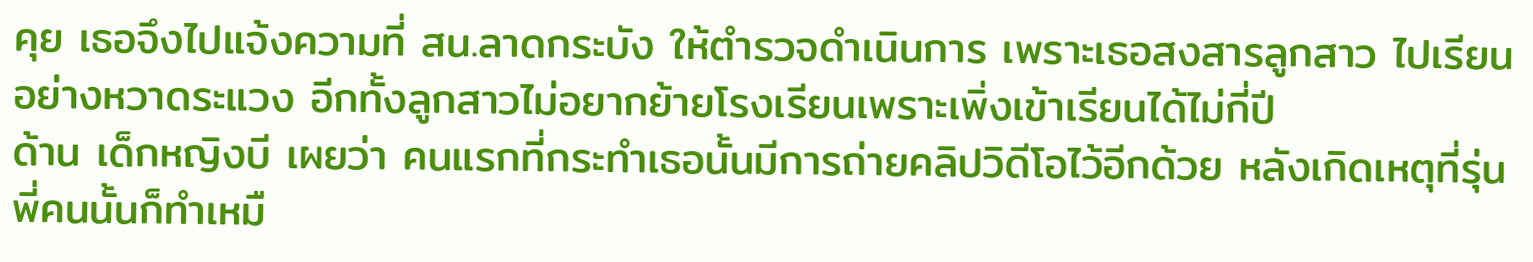คุย เธอจึงไปแจ้งความที่ สน.ลาดกระบัง ให้ตำรวจดำเนินการ เพราะเธอสงสารลูกสาว ไปเรียนอย่างหวาดระแวง อีกทั้งลูกสาวไม่อยากย้ายโรงเรียนเพราะเพิ่งเข้าเรียนได้ไม่กี่ปี
ด้าน เด็กหญิงบี เผยว่า คนแรกที่กระทำเธอนั้นมีการถ่ายคลิปวิดีโอไว้อีกด้วย หลังเกิดเหตุที่รุ่นพี่คนนั้นก็ทำเหมื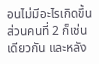อนไม่มีอะไรเกิดขึ้น ส่วนคนที่ 2 ก็เช่นเดียวกัน และหลัง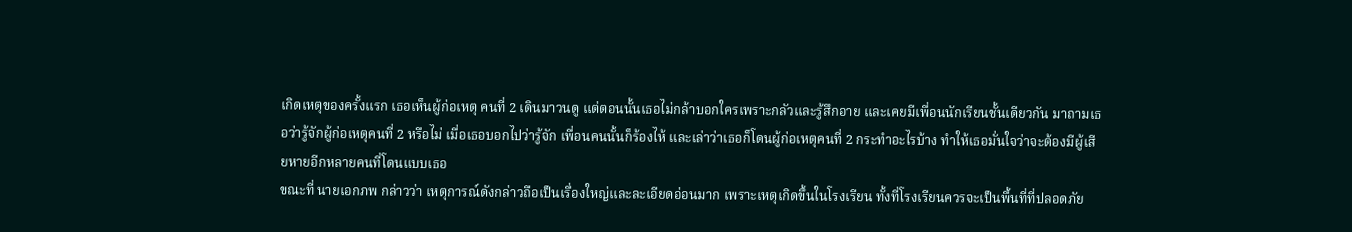เกิดเหตุของครั้งแรก เธอเห็นผู้ก่อเหตุ คนที่ 2 เดินมาวนดู แต่ตอนนั้นเธอไม่กล้าบอกใครเพราะกลัวและรู้สึกอาย และเคยมีเพื่อนนักเรียนชั้นเดียวกัน มาถามเธอว่ารู้จักผู้ก่อเหตุคนที่ 2 หรือไม่ เมื่อเธอบอกไปว่ารู้จัก เพื่อนคนนั้นก็ร้องไห้ และเล่าว่าเธอก็โดนผู้ก่อเหตุคนที่ 2 กระทำอะไรบ้าง ทำให้เธอมั่นใจว่าจะต้องมีผู้เสียหายอีกหลายคนที่โดนแบบเธอ
ขณะที่ นายเอกภพ กล่าวว่า เหตุการณ์ดังกล่าวถือเป็นเรื่องใหญ่และละเอียดอ่อนมาก เพราะเหตุเกิดขึ้นในโรงเรียน ทั้งที่โรงเรียนควรจะเป็นพื้นที่ที่ปลอดภัย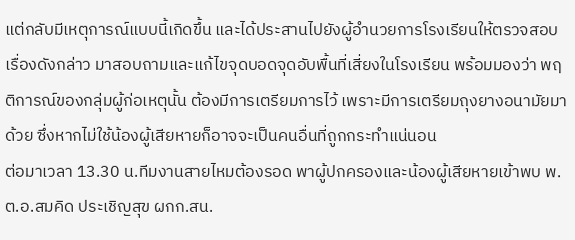แต่กลับมีเหตุการณ์แบบนี้เกิดขึ้น และได้ประสานไปยังผู้อำนวยการโรงเรียนให้ตรวจสอบเรื่องดังกล่าว มาสอบถามและแก้ไขจุดบอดจุดอับพื้นที่เสี่ยงในโรงเรียน พร้อมมองว่า พฤติการณ์ของกลุ่มผู้ก่อเหตุนั้น ต้องมีการเตรียมการไว้ เพราะมีการเตรียมถุงยางอนามัยมาด้วย ซึ่งหากไม่ใช้น้องผู้เสียหายก็อาจจะเป็นคนอื่นที่ถูกกระทำแน่นอน
ต่อมาเวลา 13.30 น.ทีมงานสายไหมต้องรอด พาผู้ปกครองและน้องผู้เสียหายเข้าพบ พ.ต.อ.สมคิด ประเชิญสุข ผกก.สน.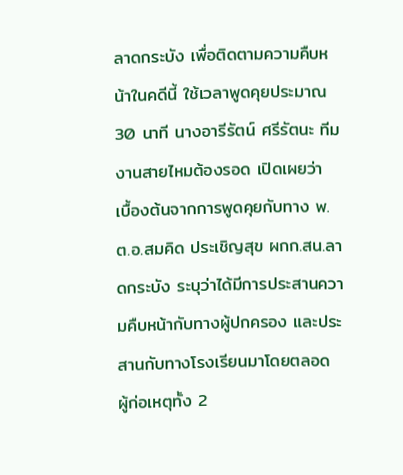ลาดกระบัง เพื่อติดตามความคืบหน้าในคดีนี้ ใช้เวลาพูดคุยประมาณ 30 นาที นางอารีรัตน์ ศรีรัตนะ ทีมงานสายไหมต้องรอด เปิดเผยว่า เบื้องต้นจากการพูดคุยกับทาง พ.ต.อ.สมคิด ประเชิญสุข ผกก.สน.ลาดกระบัง ระบุว่าได้มีการประสานความคืบหน้ากับทางผู้ปกครอง และประสานกับทางโรงเรียนมาโดยตลอด ผู้ก่อเหตุทั้ง 2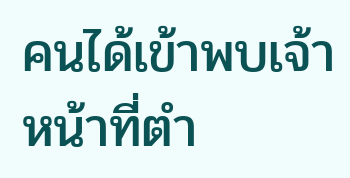คนได้เข้าพบเจ้าหน้าที่ตำ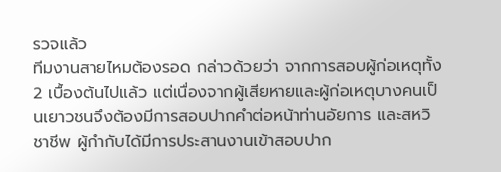รวจแล้ว
ทีมงานสายไหมต้องรอด กล่าวด้วยว่า จากการสอบผู้ก่อเหตุทั้ง 2 เบื้องต้นไปแล้ว แต่เนื่องจากผู้เสียหายและผู้ก่อเหตุบางคนเป็นเยาวชนจึงต้องมีการสอบปากคำต่อหน้าท่านอัยการ และสหวิชาชีพ ผู้กำกับได้มีการประสานงานเข้าสอบปาก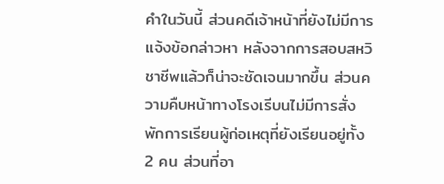คำในวันนี้ ส่วนคดีเจ้าหน้าที่ยังไม่มีการแจ้งข้อกล่าวหา หลังจากการสอบสหวิชาชีพแล้วก็น่าจะชัดเจนมากขึ้น ส่วนความคืบหน้าทางโรงเรีบนไม่มีการสั่งพักการเรียนผู้ก่อเหตุที่ยังเรียนอยู่ทั้ง 2 คน ส่วนที่อา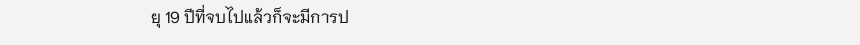ยุ 19 ปีที่จบไปแล้วก็จะมีการป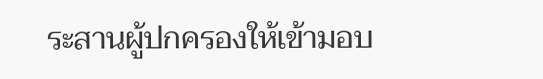ระสานผู้ปกครองให้เข้ามอบ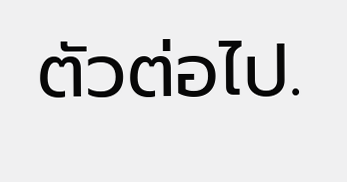ตัวต่อไป.